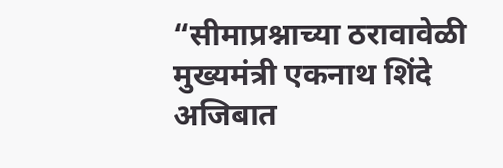“सीमाप्रश्नाच्या ठरावावेळी मुख्यमंत्री एकनाथ शिंदे अजिबात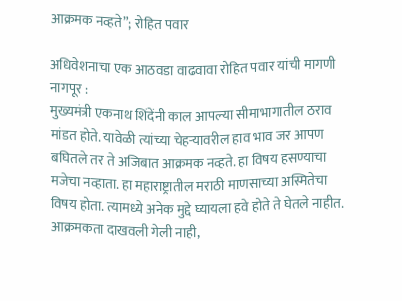आक्रमक नव्हते”; रोहित पवार

अधिवेशनाचा एक आठवडा वाढवावा रोहित पवार यांची मागणी
नागपूर :
मुख्यमंत्री एकनाथ शिंदेंनी काल आपल्या सीमाभागातील ठराव मांडत होते. यावेळी त्यांच्या चेहऱ्यावरील हाव भाव जर आपण बघितले तर ते अजिबात आक्रमक नव्हते. हा विषय हसण्याचा मजेचा नव्हाता. हा महाराष्ट्रातील मराठी माणसाच्या अस्मितेचा विषय होता. त्यामध्ये अनेक मुद्दे घ्यायला हवे होते ते घेतले नाहीत. आक्रमकता दाखवली गेली नाही,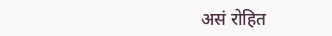असं रोहित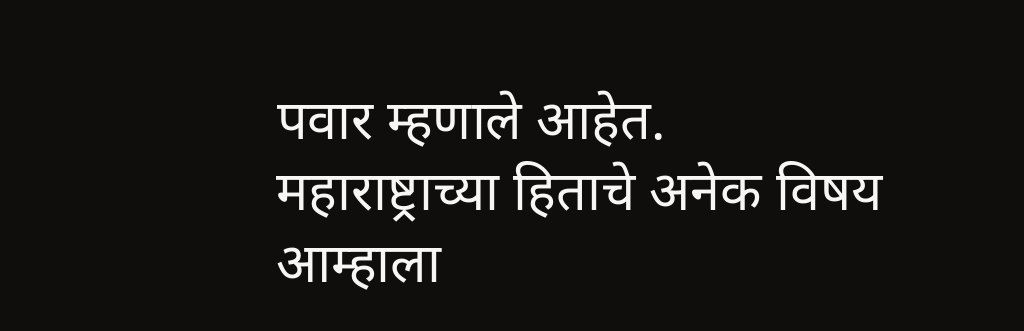पवार म्हणाले आहेत.
महाराष्ट्राच्या हिताचे अनेक विषय आम्हाला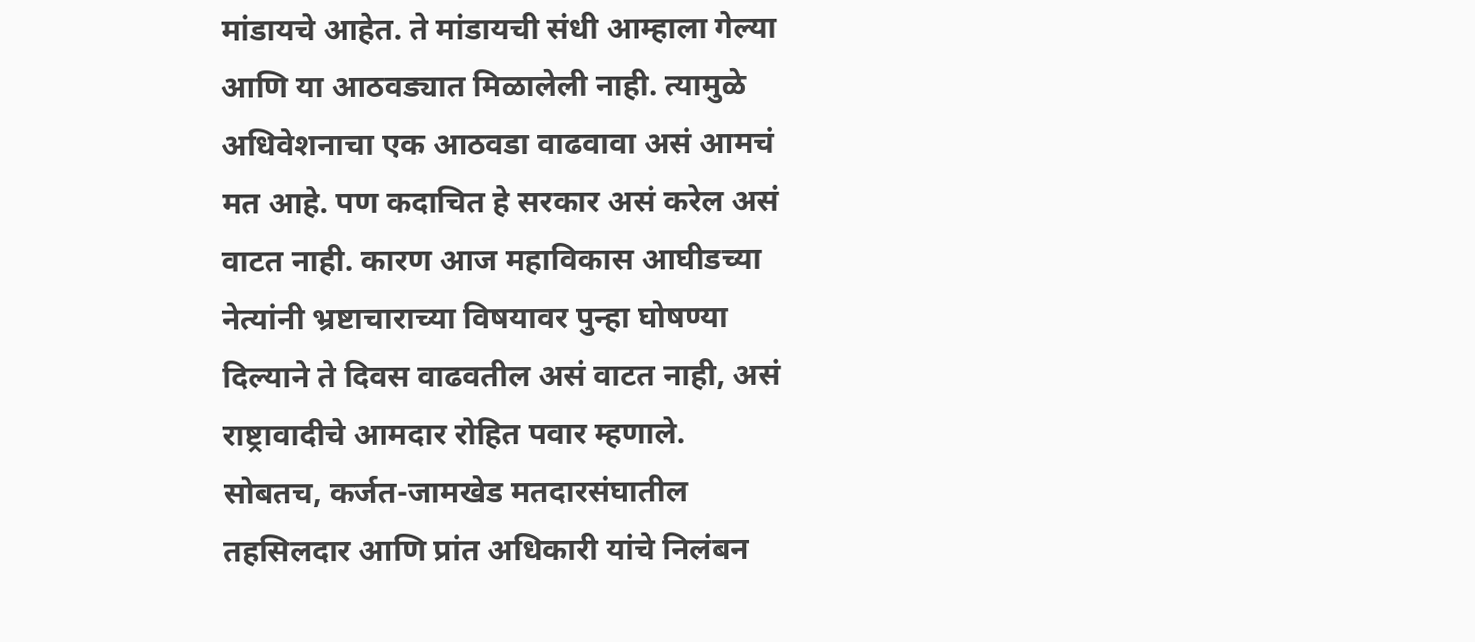मांडायचे आहेत. ते मांडायची संधी आम्हाला गेल्या आणि या आठवड्यात मिळालेली नाही. त्यामुळे अधिवेशनाचा एक आठवडा वाढवावा असं आमचं मत आहे. पण कदाचित हे सरकार असं करेल असं वाटत नाही. कारण आज महाविकास आघीडच्या नेत्यांनी भ्रष्टाचाराच्या विषयावर पुन्हा घोषण्या दिल्याने ते दिवस वाढवतील असं वाटत नाही, असं राष्ट्रावादीचे आमदार रोहित पवार म्हणाले.
सोबतच, कर्जत-जामखेड मतदारसंघातील तहसिलदार आणि प्रांत अधिकारी यांचे निलंबन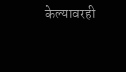केल्यावरही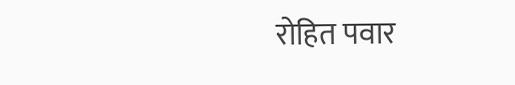रोहित पवार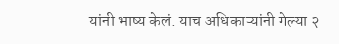यांनी भाष्य केलं. याच अधिकाऱ्यांनी गेल्या २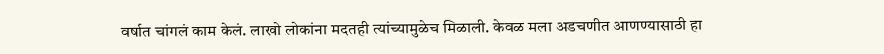वर्षात चांगलं काम केलं. लाखो लोकांना मदतही त्यांच्यामुळेच मिळाली. केवळ मला अडचणीत आणण्यासाठी हा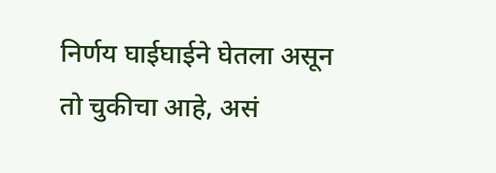निर्णय घाईघाईने घेतला असून तो चुकीचा आहे, असं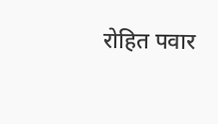रोहित पवार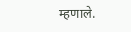म्हणाले.